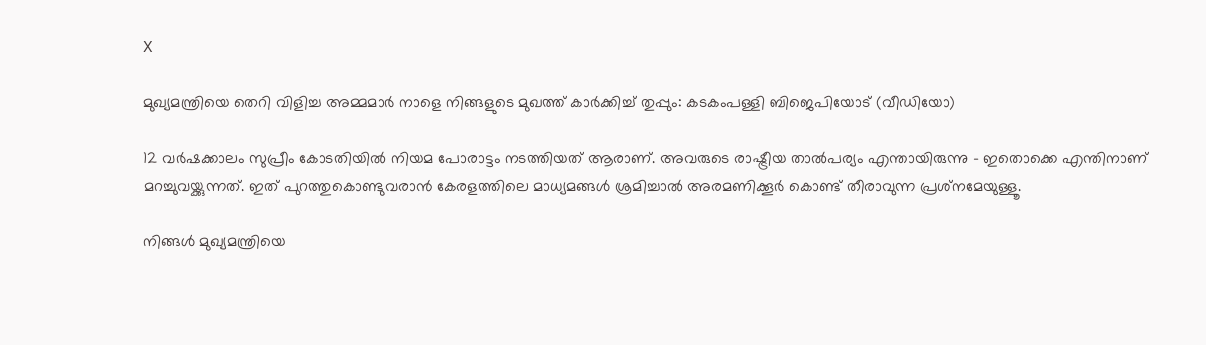X

മുഖ്യമന്ത്രിയെ തെറി വിളിച്ച അമ്മമാര്‍ നാളെ നിങ്ങളുടെ മുഖത്ത് കാര്‍ക്കിച്ച് തുപ്പും: കടകംപള്ളി ബിജെപിയോട് (വീഡിയോ)

12 വര്‍ഷക്കാലം സുപ്രീം കോടതിയില്‍ നിയമ പോരാട്ടം നടത്തിയത് ആരാണ്. അവരുടെ രാഷ്ട്രീയ താല്‍പര്യം എന്തായിരുന്നു - ഇതൊക്കെ എന്തിനാണ് മറച്ചുവയ്ക്കുന്നത്. ഇത് പുറത്തുകൊണ്ടുവരാന്‍ കേരളത്തിലെ മാധ്യമങ്ങള്‍ ശ്രമിച്ചാല്‍ അരമണിക്കൂര്‍ കൊണ്ട് തീരാവുന്ന പ്രശ്‌നമേയുള്ളൂ.

നിങ്ങള്‍ മുഖ്യമന്ത്രിയെ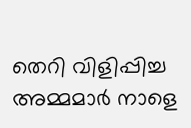തെറി വിളിപ്പിച്ച അമ്മമാര്‍ നാളെ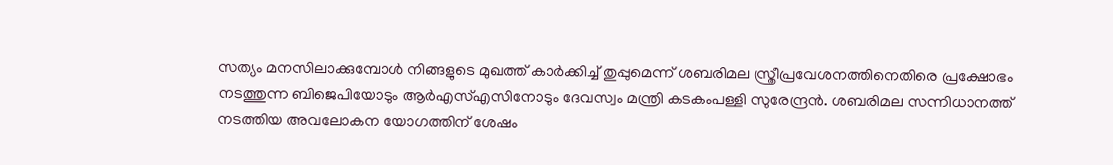സത്യം മനസിലാക്കുമ്പോള്‍ നിങ്ങളുടെ മുഖത്ത് കാര്‍ക്കിച്ച് തുപ്പുമെന്ന് ശബരിമല സ്ത്രീപ്രവേശനത്തിനെതിരെ പ്രക്ഷോഭം നടത്തുന്ന ബിജെപിയോടും ആര്‍എസ്എസിനോടും ദേവസ്വം മന്ത്രി കടകംപള്ളി സുരേന്ദ്രന്‍. ശബരിമല സന്നിധാനത്ത് നടത്തിയ അവലോകന യോഗത്തിന് ശേഷം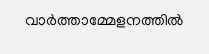വാര്‍ത്താമ്മേളനത്തില്‍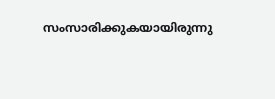സംസാരിക്കുകയായിരുന്നു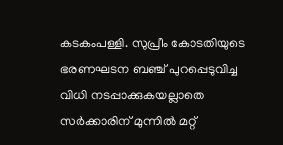കടകംപള്ളി. സുപ്രീം കോടതിയുടെ ഭരണഘടന ബഞ്ച് പുറപ്പെടുവിച്ച വിധി നടപ്പാക്കുകയല്ലാതെ സര്‍ക്കാരിന് മുന്നില്‍ മറ്റ്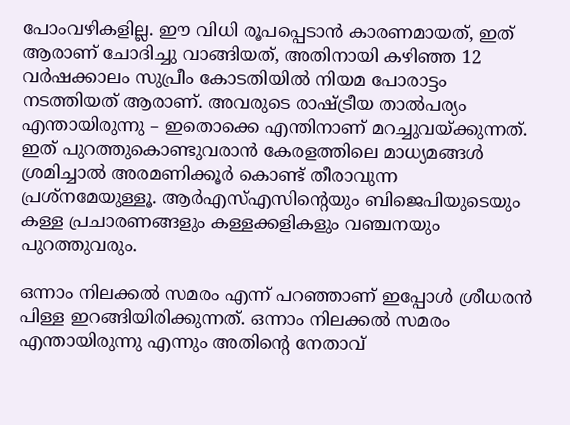പോംവഴികളില്ല. ഈ വിധി രൂപപ്പെടാന്‍ കാരണമായത്, ഇത് ആരാണ് ചോദിച്ചു വാങ്ങിയത്, അതിനായി കഴിഞ്ഞ 12 വര്‍ഷക്കാലം സുപ്രീം കോടതിയില്‍ നിയമ പോരാട്ടം നടത്തിയത് ആരാണ്. അവരുടെ രാഷ്ട്രീയ താല്‍പര്യം എന്തായിരുന്നു – ഇതൊക്കെ എന്തിനാണ് മറച്ചുവയ്ക്കുന്നത്. ഇത് പുറത്തുകൊണ്ടുവരാന്‍ കേരളത്തിലെ മാധ്യമങ്ങള്‍ ശ്രമിച്ചാല്‍ അരമണിക്കൂര്‍ കൊണ്ട് തീരാവുന്ന പ്രശ്‌നമേയുള്ളൂ. ആര്‍എസ്എസിന്‍റെയും ബിജെപിയുടെയും കള്ള പ്രചാരണങ്ങളും കള്ളക്കളികളും വഞ്ചനയും പുറത്തുവരും.

ഒന്നാം നിലക്കല്‍ സമരം എന്ന് പറഞ്ഞാണ് ഇപ്പോള്‍ ശ്രീധരന്‍ പിള്ള ഇറങ്ങിയിരിക്കുന്നത്. ഒന്നാം നിലക്കല്‍ സമരം എന്തായിരുന്നു എന്നും അതിന്‍റെ നേതാവ്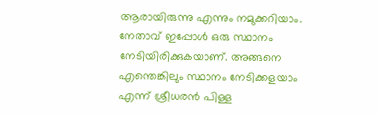ആരായിരുന്നു എന്നും നമുക്കറിയാം. നേതാവ് ഇപ്പോള്‍ ഒരു സ്ഥാനം നേടിയിരിക്കുകയാണ്. അങ്ങനെ എന്തെങ്കിലും സ്ഥാനം നേടിക്കളയാം എന്ന് ശ്രീധരന്‍ പിള്ള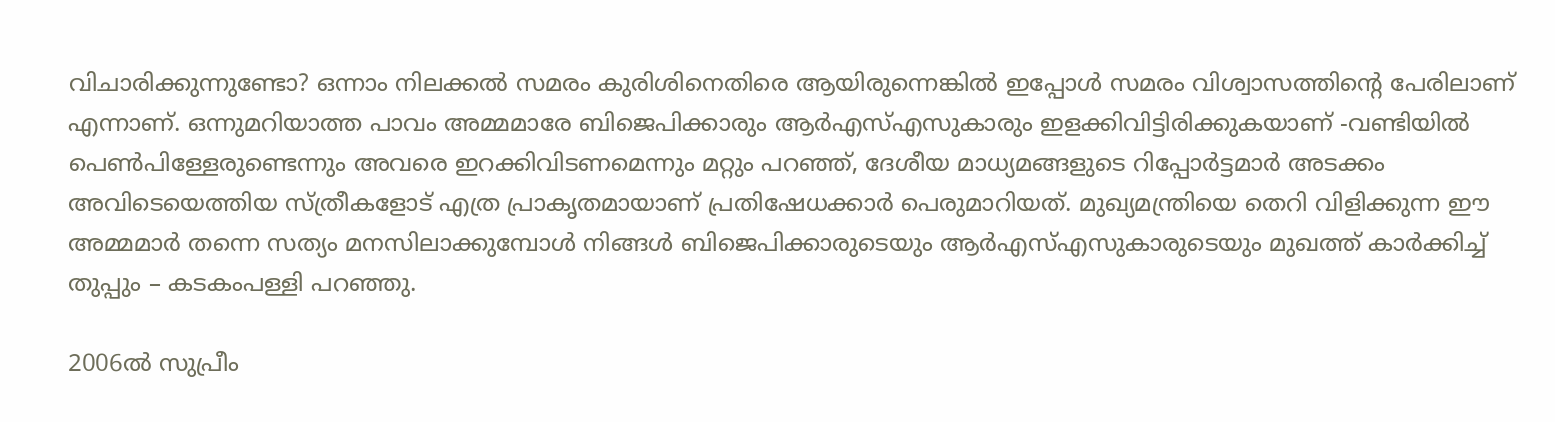വിചാരിക്കുന്നുണ്ടോ? ഒന്നാം നിലക്കല്‍ സമരം കുരിശിനെതിരെ ആയിരുന്നെങ്കില്‍ ഇപ്പോള്‍ സമരം വിശ്വാസത്തിന്‍റെ പേരിലാണ് എന്നാണ്. ഒന്നുമറിയാത്ത പാവം അമ്മമാരേ ബിജെപിക്കാരും ആര്‍എസ്എസുകാരും ഇളക്കിവിട്ടിരിക്കുകയാണ് -വണ്ടിയില്‍ പെണ്‍പിള്ളേരുണ്ടെന്നും അവരെ ഇറക്കിവിടണമെന്നും മറ്റും പറഞ്ഞ്, ദേശീയ മാധ്യമങ്ങളുടെ റിപ്പോര്‍ട്ടമാര്‍ അടക്കം അവിടെയെത്തിയ സ്ത്രീകളോട് എത്ര പ്രാകൃതമായാണ് പ്രതിഷേധക്കാര്‍ പെരുമാറിയത്. മുഖ്യമന്ത്രിയെ തെറി വിളിക്കുന്ന ഈ അമ്മമാര്‍ തന്നെ സത്യം മനസിലാക്കുമ്പോള്‍ നിങ്ങള്‍ ബിജെപിക്കാരുടെയും ആര്‍എസ്എസുകാരുടെയും മുഖത്ത് കാര്‍ക്കിച്ച് തുപ്പും – കടകംപള്ളി പറഞ്ഞു.

2006ല്‍ സുപ്രീം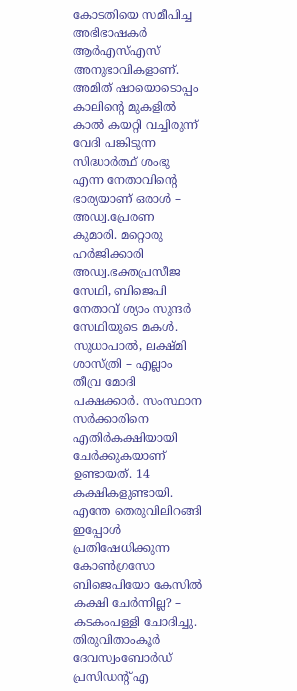കോടതിയെ സമീപിച്ച അഭിഭാഷകര്‍ ആര്‍എസ്എസ് അനുഭാവികളാണ്. അമിത് ഷായൊടൊപ്പം കാലിന്റെ മുകളില്‍ കാല്‍ കയറ്റി വച്ചിരുന്ന് വേദി പങ്കിടുന്ന സിദ്ധാര്‍ത്ഥ് ശംഭു എന്ന നേതാവിന്റെ ഭാര്യയാണ് ഒരാള്‍ – അഡ്വ.പ്രേരണ കുമാരി. മറ്റൊരു ഹര്‍ജിക്കാരി അഡ്വ.ഭക്തപ്രസീജ സേഥി, ബിജെപി നേതാവ് ശ്യാം സുന്ദര്‍ സേഥിയുടെ മകള്‍. സുധാപാല്‍, ലക്ഷ്മി ശാസ്ത്രി – എല്ലാം തീവ്ര മോദി പക്ഷക്കാര്‍. സംസ്ഥാന സര്‍ക്കാരിനെ എതിര്‍കക്ഷിയായി ചേര്‍ക്കുകയാണ് ഉണ്ടായത്. 14 കക്ഷികളുണ്ടായി. എന്തേ തെരുവിലിറങ്ങി ഇപ്പോള്‍ പ്രതിഷേധിക്കുന്ന കോണ്‍ഗ്രസോ ബിജെപിയോ കേസില്‍ കക്ഷി ചേര്‍ന്നില്ല? – കടകംപള്ളി ചോദിച്ചു. തിരുവിതാംകൂര്‍ ദേവസ്വംബോര്‍ഡ് പ്രസിഡന്റ് എ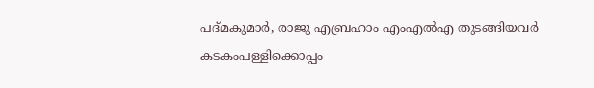പദ്മകുമാര്‍, രാജു എബ്രഹാം എംഎല്‍എ തുടങ്ങിയവര്‍ കടകംപള്ളിക്കൊപ്പം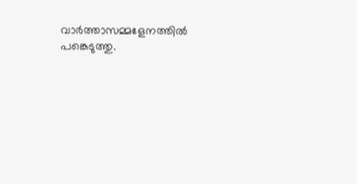വാര്‍ത്താസമ്മളേനത്തില്‍ പങ്കെടുത്തു.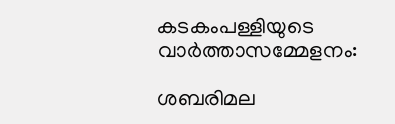കടകംപള്ളിയുടെ വാര്‍ത്താസമ്മേളനം:

ശബരിമല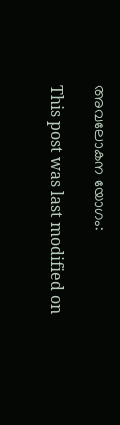അവലോകന യോഗം:

This post was last modified on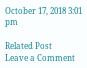October 17, 2018 3:01 pm

Related Post
Leave a Comment